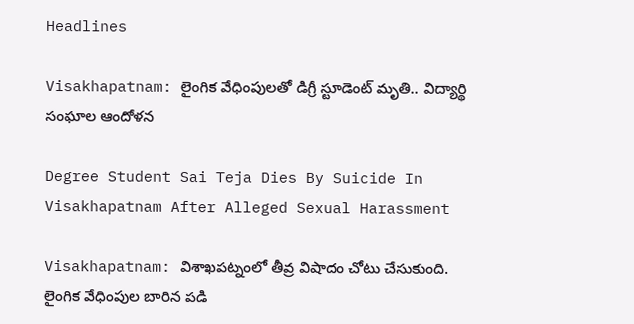Headlines

Visakhapatnam: లైంగిక వేధింపులతో డిగ్రీ స్టూడెంట్ మృతి.. విద్యార్థి సంఘాల ఆందోళన

Degree Student Sai Teja Dies By Suicide In Visakhapatnam After Alleged Sexual Harassment

Visakhapatnam: విశాఖపట్నంలో తీవ్ర విషాదం చోటు చేసుకుంది. లైంగిక వేధింపుల బారిన పడి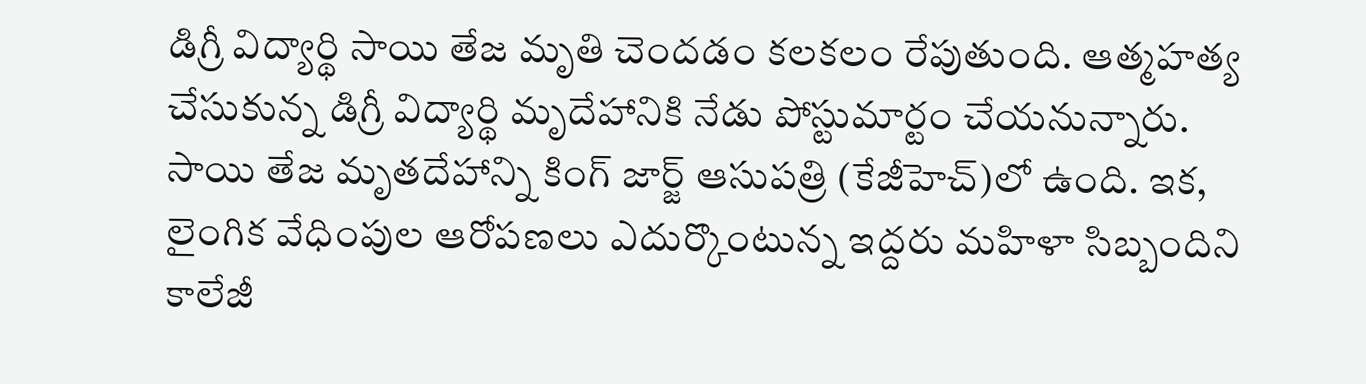డిగ్రీ విద్యార్థి సాయి తేజ మృతి చెందడం కలకలం రేపుతుంది. ఆత్మహత్య చేసుకున్న డిగ్రీ విద్యార్థి మృదేహానికి నేడు పోస్టుమార్టం చేయనున్నారు. సాయి తేజ మృతదేహాన్ని కింగ్ జార్జ్ ఆసుపత్రి (కేజీహెచ్)లో ఉంది. ఇక, లైంగిక వేధింపుల ఆరోపణలు ఎదుర్కొంటున్న ఇద్దరు మహిళా సిబ్బందిని కాలేజీ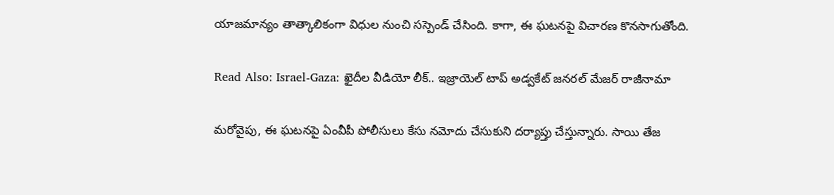యాజమాన్యం తాత్కాలికంగా విధుల నుంచి సస్పెండ్ చేసింది. కాగా, ఈ ఘటనపై విచారణ కొనసాగుతోంది.

Read Also: Israel-Gaza: ఖైదీల వీడియో లీక్.. ఇజ్రాయెల్ టాప్ అడ్వకేట్ జనరల్ మేజర్ రాజీనామా

మరోవైపు, ఈ ఘటనపై ఏంవీపీ పోలీసులు కేసు నమోదు చేసుకుని దర్యాప్తు చేస్తున్నారు. సాయి తేజ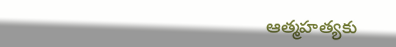ఆత్మహత్యకు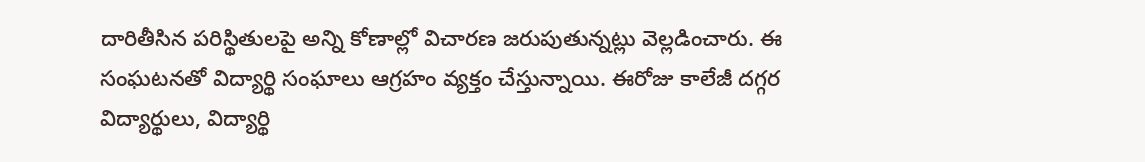దారితీసిన పరిస్థితులపై అన్ని కోణాల్లో విచారణ జరుపుతున్నట్లు వెల్లడించారు. ఈ సంఘటనతో విద్యార్థి సంఘాలు ఆగ్రహం వ్యక్తం చేస్తున్నాయి. ఈరోజు కాలేజీ దగ్గర విద్యార్థులు, విద్యార్థి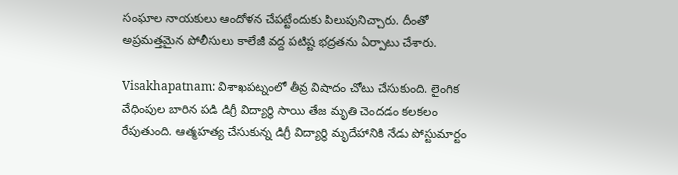సంఘాల నాయకులు ఆందోళన చేపట్టేందుకు పిలుపునిచ్చారు. దీంతో అప్రమత్తమైన పోలీసులు కాలేజీ వద్ద పటిష్ట భద్రతను ఏర్పాటు చేశారు.

Visakhapatnam: విశాఖపట్నంలో తీవ్ర విషాదం చోటు చేసుకుంది. లైంగిక వేధింపుల బారిన పడి డిగ్రీ విద్యార్థి సాయి తేజ మృతి చెందడం కలకలం రేపుతుంది. ఆత్మహత్య చేసుకున్న డిగ్రీ విద్యార్థి మృదేహానికి నేడు పోస్టుమార్టం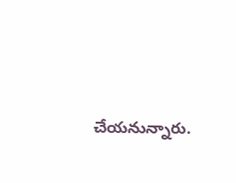చేయనున్నారు.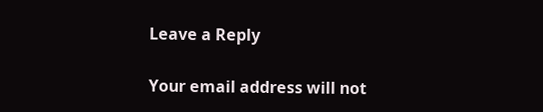Leave a Reply

Your email address will not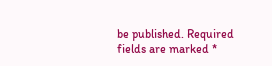be published. Required fields are marked *